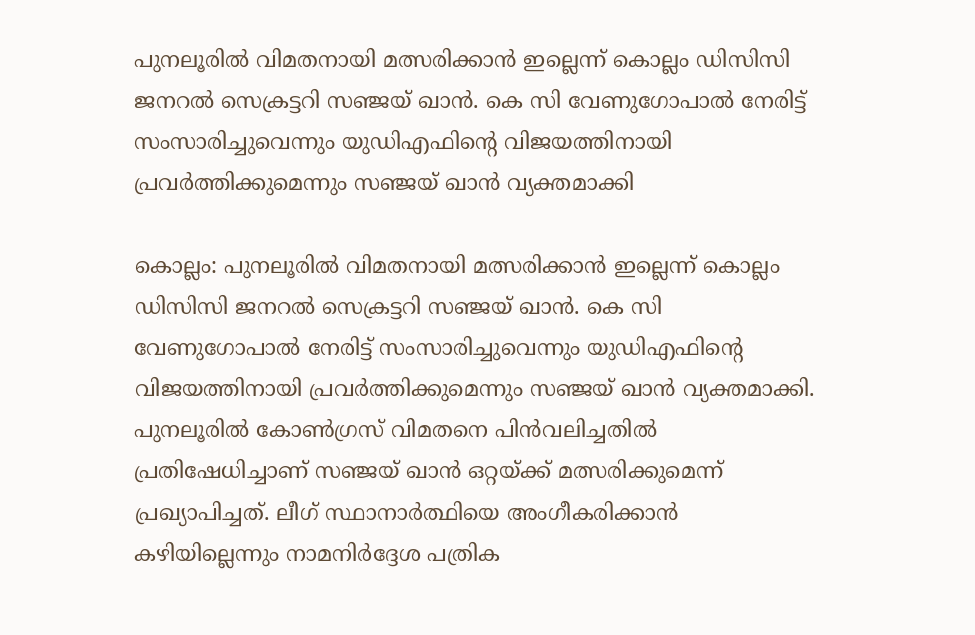പുനലൂരിൽ വിമതനായി മത്സരിക്കാൻ ഇല്ലെന്ന് കൊല്ലം ഡിസിസി ജനറൽ സെക്രട്ടറി സഞ്ജയ് ഖാൻ. കെ സി വേണുഗോപാൽ നേരിട്ട് സംസാരിച്ചുവെന്നും യുഡിഎഫിന്റെ വിജയത്തിനായി പ്രവർത്തിക്കുമെന്നും സഞ്ജയ് ഖാൻ വ്യക്തമാക്കി

കൊല്ലം: പുനലൂരിൽ വിമതനായി മത്സരിക്കാൻ ഇല്ലെന്ന് കൊല്ലം ഡിസിസി ജനറൽ സെക്രട്ടറി സഞ്ജയ് ഖാൻ. കെ സി വേണുഗോപാൽ നേരിട്ട് സംസാരിച്ചുവെന്നും യുഡിഎഫിന്റെ വിജയത്തിനായി പ്രവർത്തിക്കുമെന്നും സഞ്ജയ് ഖാൻ വ്യക്തമാക്കി. പുനലൂരിൽ കോൺഗ്രസ് വിമതനെ പിൻവലിച്ചതിൽ പ്രതിഷേധിച്ചാണ് സഞ്ജയ് ഖാൻ ഒറ്റയ്ക്ക് മത്സരിക്കുമെന്ന് പ്രഖ്യാപിച്ചത്. ലീഗ് സ്ഥാനാർത്ഥിയെ അംഗീകരിക്കാൻ കഴിയില്ലെന്നും നാമനിർദ്ദേശ പത്രിക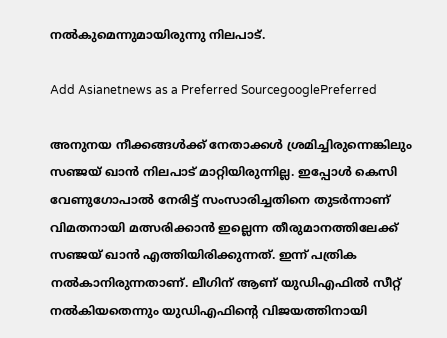നൽകുമെന്നുമായിരുന്നു നിലപാട്.

Add Asianetnews as a Preferred SourcegooglePreferred

അനുനയ നീക്കങ്ങൾക്ക് നേതാക്കൾ ശ്രമിച്ചിരുന്നെങ്കിലും സഞ്ജയ് ഖാൻ നിലപാട് മാറ്റിയിരുന്നില്ല. ഇപ്പോൾ കെസി വേണുഗോപാൽ നേരിട്ട് സംസാരിച്ചതിനെ തുടർന്നാണ് വിമതനായി മത്സരിക്കാൻ ഇല്ലെന്ന തീരുമാനത്തിലേക്ക് സഞ്ജയ് ഖാൻ എത്തിയിരിക്കുന്നത്. ഇന്ന് പത്രിക നൽകാനിരുന്നതാണ്. ലീഗിന് ആണ് യുഡിഎഫിൽ സീറ്റ് നൽകിയതെന്നും യുഡിഎഫിന്റെ വിജയത്തിനായി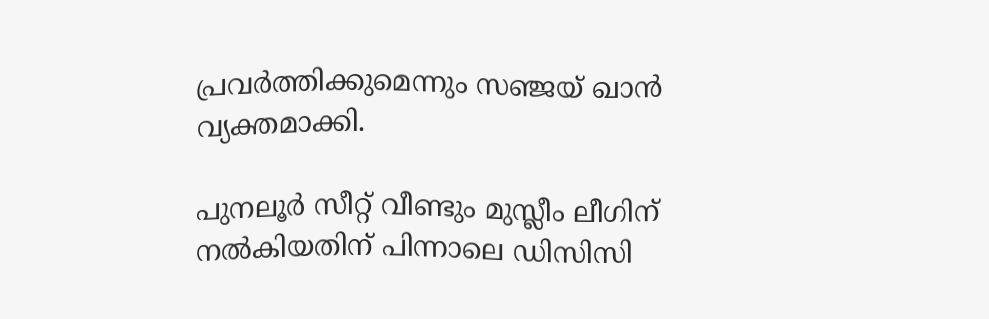പ്രവർത്തിക്കുമെന്നും സഞ്ജയ് ഖാൻ വ്യക്തമാക്കി.

പുനലൂർ സീറ്റ് വീണ്ടും മുസ്ലീം ലീഗിന് നൽകിയതിന് പിന്നാലെ ഡിസിസി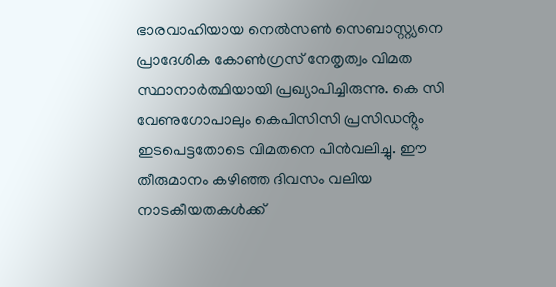ഭാരവാഹിയായ നെൽസൺ സെബാസ്റ്റ്യനെ പ്രാദേശിക കോൺഗ്രസ് നേതൃത്വം വിമത സ്ഥാനാർത്ഥിയായി പ്രഖ്യാപിച്ചിരുന്നു. കെ സി വേണുഗോപാലും കെപിസിസി പ്രസിഡൻ്റും ഇടപെട്ടതോടെ വിമതനെ പിൻവലിച്ചു. ഈ തീരുമാനം കഴിഞ്ഞ ദിവസം വലിയ നാടകീയതകൾക്ക്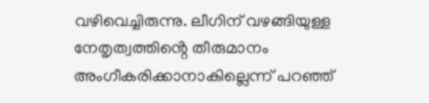വഴിവെച്ചിരുന്നു. ലീഗിന് വഴങ്ങിയുള്ള നേതൃത്വത്തിൻ്റെ തീരുമാനം അംഗീകരിക്കാനാകില്ലെന്ന് പറഞ്ഞ്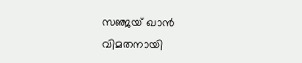സഞ്ജയ് ഖാൻ വിമതനായി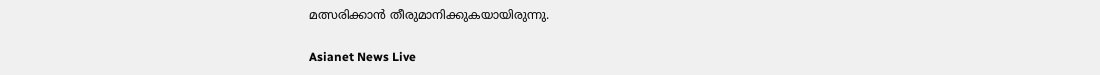മത്സരിക്കാൻ തീരുമാനിക്കുകയായിരുന്നു.

Asianet News Live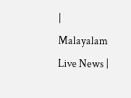| Malayalam Live News |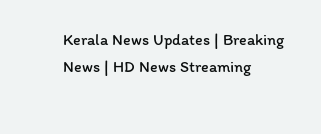Kerala News Updates | Breaking News | HD News Streaming